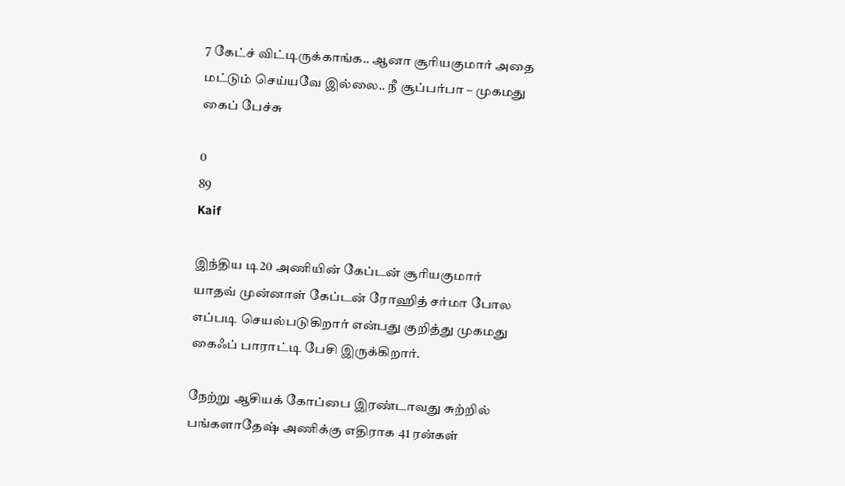7 கேட்ச் விட்டிருக்காங்க.. ஆனா சூரியகுமார் அதை மட்டும் செய்யவே இல்லை.. நீ சூப்பர்பா – முகமது கைப் பேச்சு

0
89
Kaif

இந்திய டி20 அணியின் கேப்டன் சூரியகுமார் யாதவ் முன்னாள் கேப்டன் ரோஹித் சர்மா போல எப்படி செயல்படுகிறார் என்பது குறித்து முகமது கைஃப் பாராட்டி பேசி இருக்கிறார்.

நேற்று ஆசியக் கோப்பை இரண்டாவது சுற்றில் பங்களாதேஷ் அணிக்கு எதிராக 41 ரன்கள்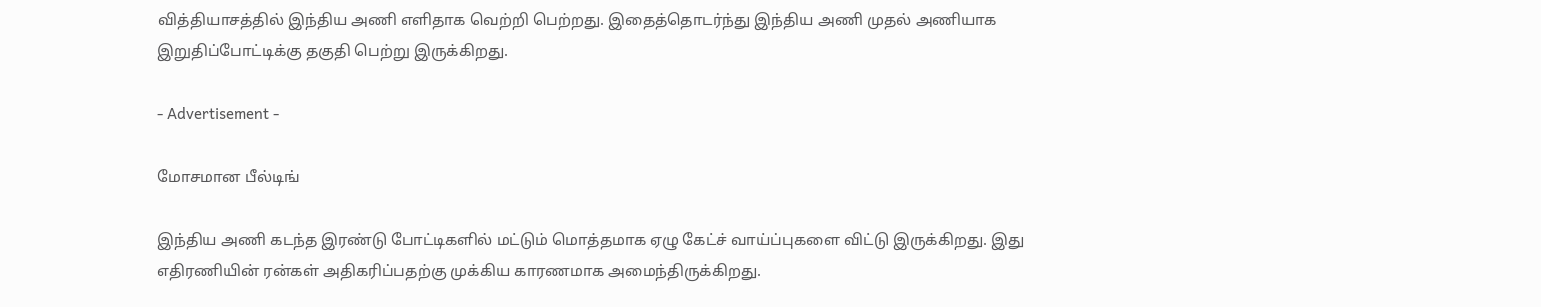வித்தியாசத்தில் இந்திய அணி எளிதாக வெற்றி பெற்றது. இதைத்தொடர்ந்து இந்திய அணி முதல் அணியாக இறுதிப்போட்டிக்கு தகுதி பெற்று இருக்கிறது.

- Advertisement -

மோசமான பீல்டிங்

இந்திய அணி கடந்த இரண்டு போட்டிகளில் மட்டும் மொத்தமாக ஏழு கேட்ச் வாய்ப்புகளை விட்டு இருக்கிறது. இது எதிரணியின் ரன்கள் அதிகரிப்பதற்கு முக்கிய காரணமாக அமைந்திருக்கிறது.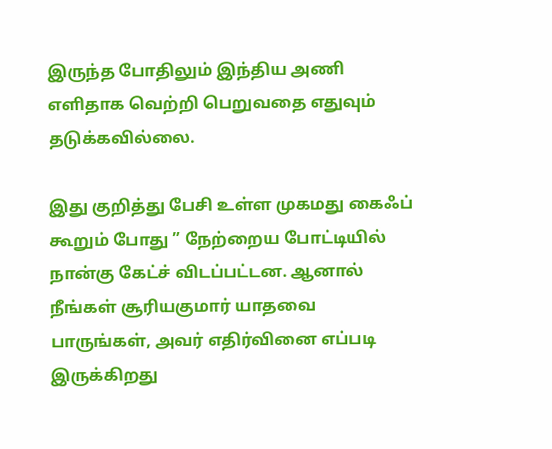இருந்த போதிலும் இந்திய அணி எளிதாக வெற்றி பெறுவதை எதுவும் தடுக்கவில்லை.

இது குறித்து பேசி உள்ள முகமது கைஃப் கூறும் போது ” நேற்றைய போட்டியில் நான்கு கேட்ச் விடப்பட்டன. ஆனால் நீங்கள் சூரியகுமார் யாதவை பாருங்கள், அவர் எதிர்வினை எப்படி இருக்கிறது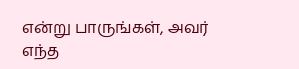என்று பாருங்கள், அவர் எந்த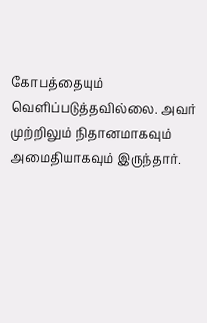கோபத்தையும் வெளிப்படுத்தவில்லை. அவர் முற்றிலும் நிதானமாகவும் அமைதியாகவும் இருந்தார்.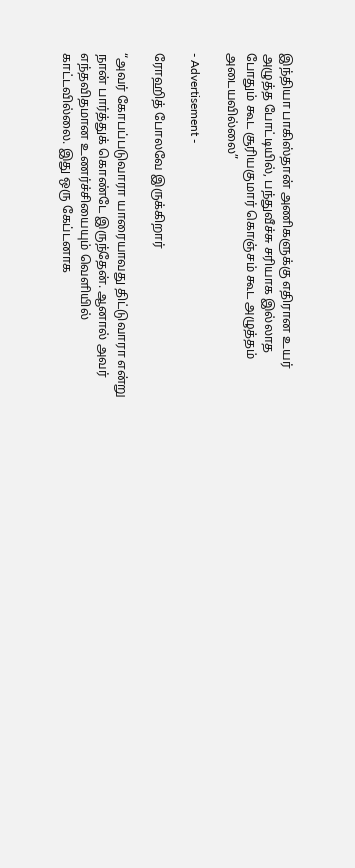இந்தியா பாகிஸ்தான் அணிகளுக்கு எதிரான உயர் அழுத்த போட்டியில், பந்துவீச்சு சரியாக இல்லாத போதும் கூட சூரியகுமார் கொஞ்சம் கூட அழுத்தம் அடையவில்லை”

- Advertisement -

ரோஹித் போலவே இருக்கிறார்

“அவர் கோபப்படுவாரா யாரையாவது திட்டுவாரா என்று நான் பார்த்துக் கொண்டே இருந்தேன். ஆனால் அவர் எந்தவிதமான உணர்ச்சியையும் வெளியில் காட்டவில்லை. இது ஒரு கேப்டனாக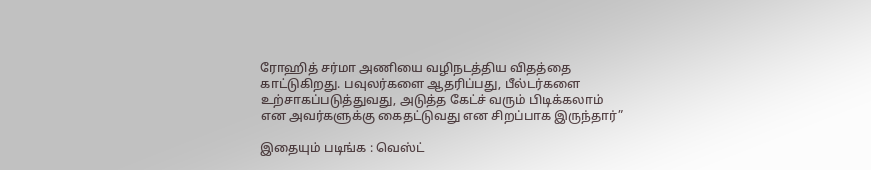ரோஹித் சர்மா அணியை வழிநடத்திய விதத்தை காட்டுகிறது. பவுலர்களை ஆதரிப்பது, பீல்டர்களை உற்சாகப்படுத்துவது, அடுத்த கேட்ச் வரும் பிடிக்கலாம் என அவர்களுக்கு கைதட்டுவது என சிறப்பாக இருந்தார்”

இதையும் படிங்க : வெஸ்ட்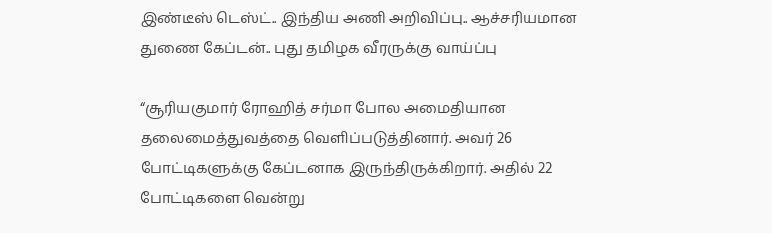இண்டீஸ் டெஸ்ட்.. இந்திய அணி அறிவிப்பு.. ஆச்சரியமான துணை கேப்டன்.. புது தமிழக வீரருக்கு வாய்ப்பு

“சூரியகுமார் ரோஹித் சர்மா போல அமைதியான தலைமைத்துவத்தை வெளிப்படுத்தினார். அவர் 26 போட்டிகளுக்கு கேப்டனாக இருந்திருக்கிறார். அதில் 22 போட்டிகளை வென்று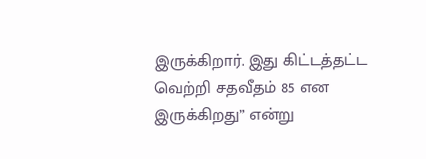இருக்கிறார். இது கிட்டத்தட்ட வெற்றி சதவீதம் 85 என இருக்கிறது” என்று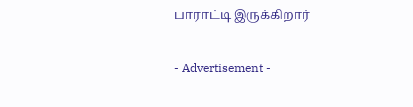பாராட்டி இருக்கிறார்

- Advertisement -